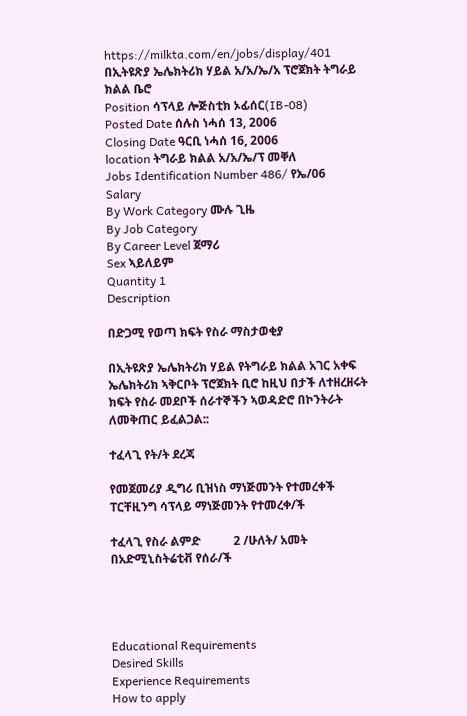https://milkta.com/en/jobs/display/401
በኢትዩጽያ ኤሌክትሪክ ሃይል አ/አ/ኤ/አ ፕሮጀክት ትግራይ ክልል ቤሮ
Position ሳፕላይ ሎጅስቲክ ኦፊሰር(IB-08)
Posted Date ሰሉስ ነሓሰ 13, 2006
Closing Date ዓርቢ ነሓሰ 16, 2006
location ትግራይ ክልል አ/አ/ኤ/ፕ መቐለ
Jobs Identification Number 486/ የኤ/06
Salary
By Work Category ሙሉ ጊዜ
By Job Category
By Career Level ጀማሪ
Sex ኣይለይም
Quantity 1
Description

በድጋሚ የወጣ ክፍት የስራ ማስታወቂያ

በኢትዩጽያ ኤሌክትሪክ ሃይል የትግራይ ክልል አገር አቀፍ ኤሌክትሪክ ኣቅርቦት ፕሮጀክት ቢሮ ከዚህ በታች ለተዘረዘሩት ክፍት የስራ መደቦች ሰራተኞችን ኣወዳድሮ በኮንትራት ለመቅጠር ይፈልጋል::

ተፈላጊ የት/ት ደረጃ

የመጀመሪያ ዲግሪ ቢዝነስ ማነጅመንት የተመረቀች ፐርቸዚንግ ሳፕላይ ማነጅመንት የተመረቀ/ች

ተፈላጊ የስራ ልምድ           2 /ሁለት/ አመት በአድሚኒስትሬቲቭ የሰራ/ች




Educational Requirements
Desired Skills
Experience Requirements
How to apply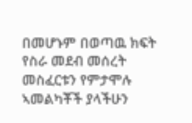በመሆኑም በወጣዉ ክፍት የስራ መደብ መሰረት መስፈርቱን የምታሞሉ ኣመልካቾች ያላችሁን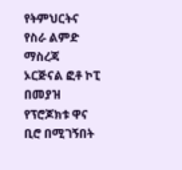የትምህርትና የስራ ልምድ ማስረጃ ኦርጅናል ፎቶ ኮፒ በመያዝ የፕሮጆክቱ ዋና ቢሮ በሚገኝበት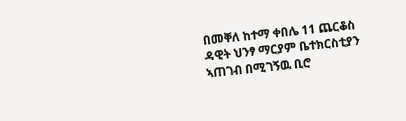በመቐለ ከተማ ቀበሌ 11 ጨርቆስ ዳዊት ህንፃ ማርያም ቤተክርስቲያን ኣጠገብ በሚገኝዉ ቢሮ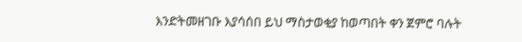እንድትመዘገቡ እያሳሰበ ይህ ማስታወቂያ ከወጣበት ቀን ጀምሮ ባሉት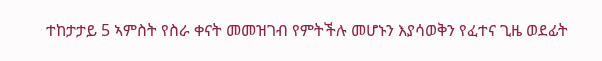ተከታታይ 5 ኣምስት የስራ ቀናት መመዝገብ የምትችሉ መሆኑን እያሳወቅን የፈተና ጊዜ ወደፊት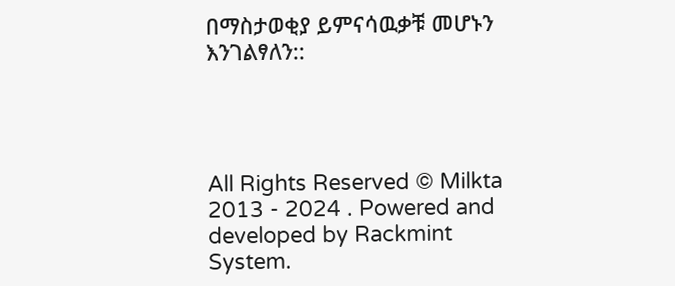በማስታወቂያ ይምናሳዉቃቹ መሆኑን እንገልፃለን::




All Rights Reserved © Milkta 2013 - 2024 . Powered and developed by Rackmint System.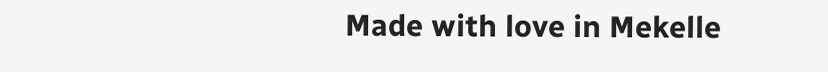Made with love in Mekelle